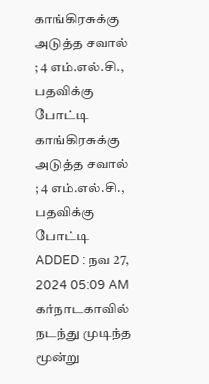காங்கிரசுக்கு அடுத்த சவால் ; 4 எம்.எல்.சி., பதவிக்கு போட்டி
காங்கிரசுக்கு அடுத்த சவால் ; 4 எம்.எல்.சி., பதவிக்கு போட்டி
ADDED : நவ 27, 2024 05:09 AM
கர்நாடகாவில் நடந்து முடிந்த மூன்று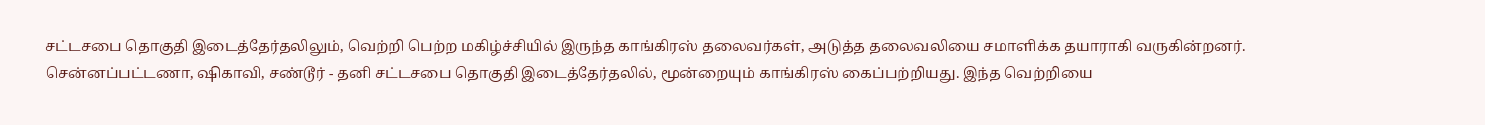சட்டசபை தொகுதி இடைத்தேர்தலிலும், வெற்றி பெற்ற மகிழ்ச்சியில் இருந்த காங்கிரஸ் தலைவர்கள், அடுத்த தலைவலியை சமாளிக்க தயாராகி வருகின்றனர்.
சென்னப்பட்டணா, ஷிகாவி, சண்டூர் - தனி சட்டசபை தொகுதி இடைத்தேர்தலில், மூன்றையும் காங்கிரஸ் கைப்பற்றியது. இந்த வெற்றியை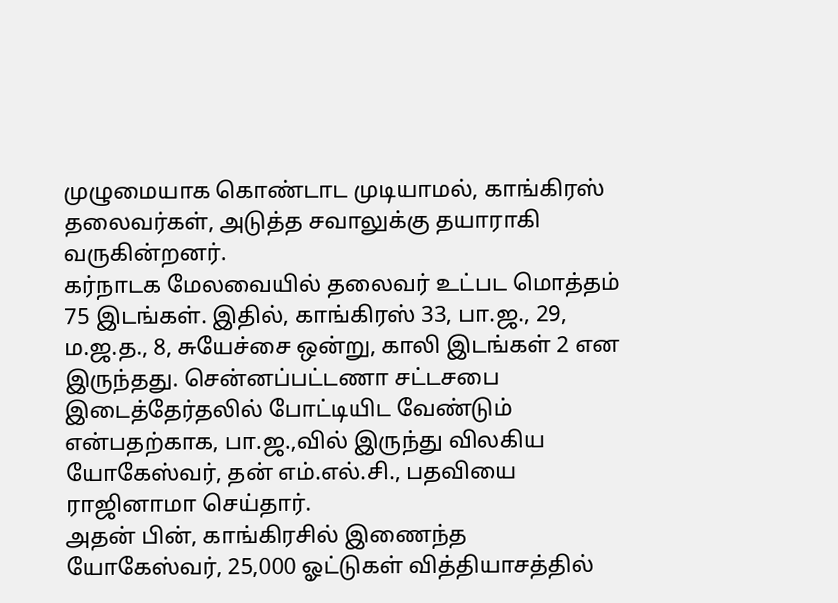முழுமையாக கொண்டாட முடியாமல், காங்கிரஸ் தலைவர்கள், அடுத்த சவாலுக்கு தயாராகி வருகின்றனர்.
கர்நாடக மேலவையில் தலைவர் உட்பட மொத்தம் 75 இடங்கள். இதில், காங்கிரஸ் 33, பா.ஜ., 29, ம.ஜ.த., 8, சுயேச்சை ஒன்று, காலி இடங்கள் 2 என இருந்தது. சென்னப்பட்டணா சட்டசபை இடைத்தேர்தலில் போட்டியிட வேண்டும் என்பதற்காக, பா.ஜ.,வில் இருந்து விலகிய யோகேஸ்வர், தன் எம்.எல்.சி., பதவியை ராஜினாமா செய்தார்.
அதன் பின், காங்கிரசில் இணைந்த யோகேஸ்வர், 25,000 ஓட்டுகள் வித்தியாசத்தில்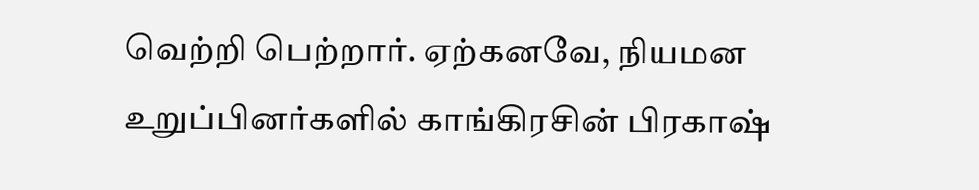வெற்றி பெற்றார். ஏற்கனவே, நியமன உறுப்பினர்களில் காங்கிரசின் பிரகாஷ்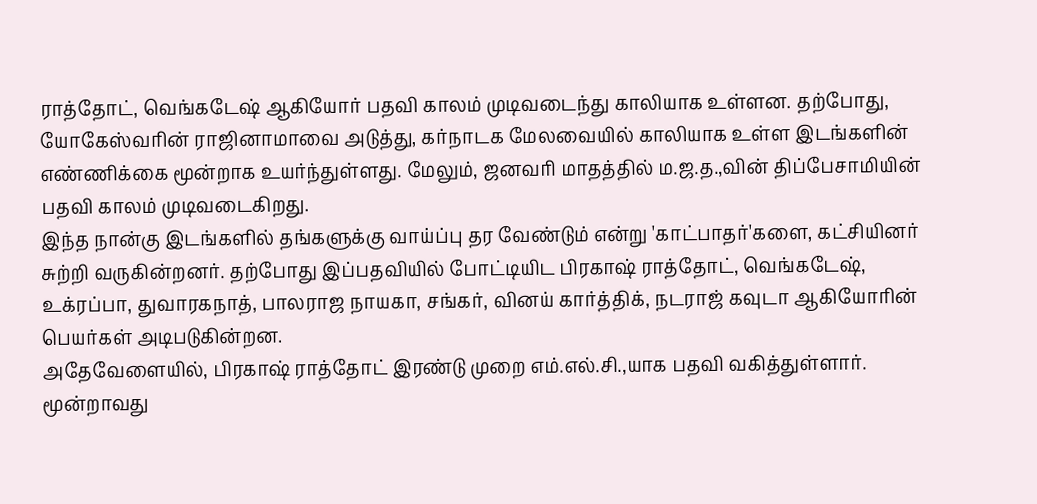ராத்தோட், வெங்கடேஷ் ஆகியோர் பதவி காலம் முடிவடைந்து காலியாக உள்ளன. தற்போது, யோகேஸ்வரின் ராஜினாமாவை அடுத்து, கர்நாடக மேலவையில் காலியாக உள்ள இடங்களின் எண்ணிக்கை மூன்றாக உயர்ந்துள்ளது. மேலும், ஜனவரி மாதத்தில் ம.ஜ.த.,வின் திப்பேசாமியின் பதவி காலம் முடிவடைகிறது.
இந்த நான்கு இடங்களில் தங்களுக்கு வாய்ப்பு தர வேண்டும் என்று 'காட்பாதர்'களை, கட்சியினர் சுற்றி வருகின்றனர். தற்போது இப்பதவியில் போட்டியிட பிரகாஷ் ராத்தோட், வெங்கடேஷ், உக்ரப்பா, துவாரகநாத், பாலராஜ நாயகா, சங்கர், வினய் கார்த்திக், நடராஜ் கவுடா ஆகியோரின் பெயர்கள் அடிபடுகின்றன.
அதேவேளையில், பிரகாஷ் ராத்தோட் இரண்டு முறை எம்.எல்.சி.,யாக பதவி வகித்துள்ளார். மூன்றாவது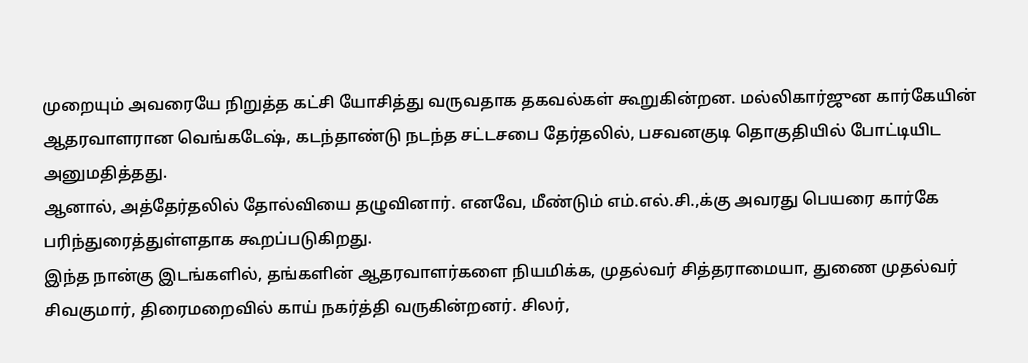முறையும் அவரையே நிறுத்த கட்சி யோசித்து வருவதாக தகவல்கள் கூறுகின்றன. மல்லிகார்ஜுன கார்கேயின் ஆதரவாளரான வெங்கடேஷ், கடந்தாண்டு நடந்த சட்டசபை தேர்தலில், பசவனகுடி தொகுதியில் போட்டியிட அனுமதித்தது.
ஆனால், அத்தேர்தலில் தோல்வியை தழுவினார். எனவே, மீண்டும் எம்.எல்.சி.,க்கு அவரது பெயரை கார்கே பரிந்துரைத்துள்ளதாக கூறப்படுகிறது.
இந்த நான்கு இடங்களில், தங்களின் ஆதரவாளர்களை நியமிக்க, முதல்வர் சித்தராமையா, துணை முதல்வர் சிவகுமார், திரைமறைவில் காய் நகர்த்தி வருகின்றனர். சிலர்,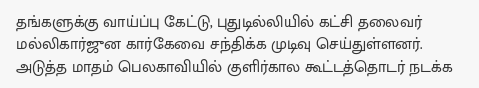தங்களுக்கு வாய்ப்பு கேட்டு, புதுடில்லியில் கட்சி தலைவர் மல்லிகார்ஜுன கார்கேவை சந்திக்க முடிவு செய்துள்ளனர்.
அடுத்த மாதம் பெலகாவியில் குளிர்கால கூட்டத்தொடர் நடக்க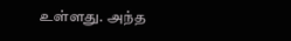உள்ளது. அந்த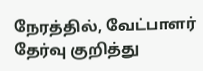நேரத்தில், வேட்பாளர் தேர்வு குறித்து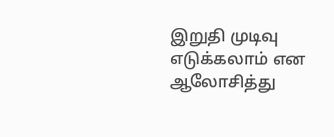இறுதி முடிவு எடுக்கலாம் என ஆலோசித்து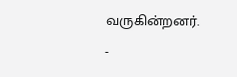வருகின்றனர்.
-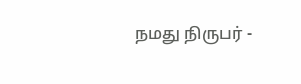நமது நிருபர் -